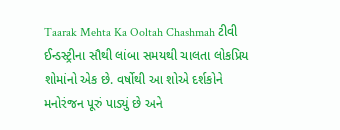Taarak Mehta Ka Ooltah Chashmah ટીવી ઈન્ડસ્ટ્રીના સૌથી લાંબા સમયથી ચાલતા લોકપ્રિય શોમાંનો એક છે. વર્ષોથી આ શોએ દર્શકોને મનોરંજન પૂરું પાડ્યું છે અને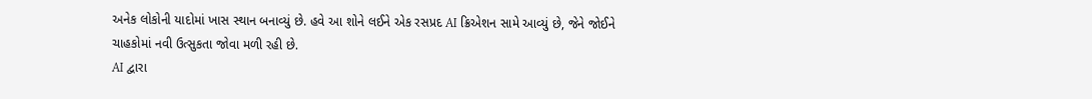અનેક લોકોની યાદોમાં ખાસ સ્થાન બનાવ્યું છે. હવે આ શોને લઈને એક રસપ્રદ AI ક્રિએશન સામે આવ્યું છે, જેને જોઈને ચાહકોમાં નવી ઉત્સુકતા જોવા મળી રહી છે.
AI દ્વારા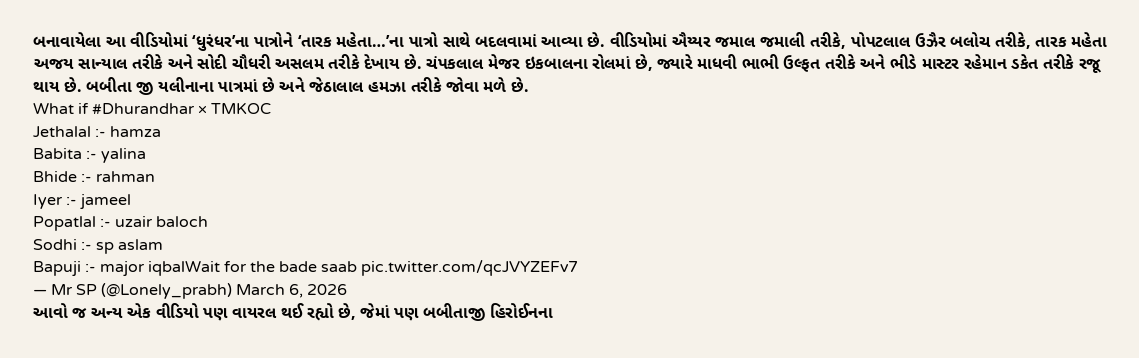બનાવાયેલા આ વીડિયોમાં ‘ધુરંધર’ના પાત્રોને ‘તારક મહેતા…’ના પાત્રો સાથે બદલવામાં આવ્યા છે. વીડિયોમાં ઐય્યર જમાલ જમાલી તરીકે, પોપટલાલ ઉઝૈર બલોચ તરીકે, તારક મહેતા અજય સાન્યાલ તરીકે અને સોદી ચૌધરી અસલમ તરીકે દેખાય છે. ચંપકલાલ મેજર ઇકબાલના રોલમાં છે, જ્યારે માધવી ભાભી ઉલ્ફત તરીકે અને ભીડે માસ્ટર રહેમાન ડકેત તરીકે રજૂ થાય છે. બબીતા જી યલીનાના પાત્રમાં છે અને જેઠાલાલ હમઝા તરીકે જોવા મળે છે.
What if #Dhurandhar × TMKOC
Jethalal :- hamza
Babita :- yalina
Bhide :- rahman
Iyer :- jameel
Popatlal :- uzair baloch
Sodhi :- sp aslam
Bapuji :- major iqbalWait for the bade saab pic.twitter.com/qcJVYZEFv7
— Mr SP (@Lonely_prabh) March 6, 2026
આવો જ અન્ય એક વીડિયો પણ વાયરલ થઈ રહ્યો છે, જેમાં પણ બબીતાજી હિરોઈનના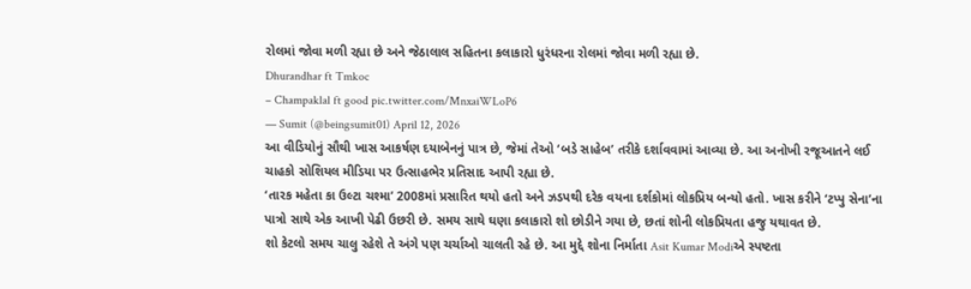રોલમાં જોવા મળી રહ્યા છે અને જેઠાલાલ સહિતના કલાકારો ધુરંધરના રોલમાં જોવા મળી રહ્યા છે.
Dhurandhar ft Tmkoc
– Champaklal ft good pic.twitter.com/MnxaiWLoP6
— Sumit (@beingsumit01) April 12, 2026
આ વીડિયોનું સૌથી ખાસ આકર્ષણ દયાબેનનું પાત્ર છે, જેમાં તેઓ ‘બડે સાહેબ’ તરીકે દર્શાવવામાં આવ્યા છે. આ અનોખી રજૂઆતને લઈ ચાહકો સોશિયલ મીડિયા પર ઉત્સાહભેર પ્રતિસાદ આપી રહ્યા છે.
‘તારક મહેતા કા ઉલ્ટા ચશ્મા’ 2008માં પ્રસારિત થયો હતો અને ઝડપથી દરેક વયના દર્શકોમાં લોકપ્રિય બન્યો હતો. ખાસ કરીને ‘ટપ્પુ સેના’ના પાત્રો સાથે એક આખી પેઢી ઉછરી છે. સમય સાથે ઘણા કલાકારો શો છોડીને ગયા છે, છતાં શોની લોકપ્રિયતા હજુ યથાવત છે.
શો કેટલો સમય ચાલુ રહેશે તે અંગે પણ ચર્ચાઓ ચાલતી રહે છે. આ મુદ્દે શોના નિર્માતા Asit Kumar Modiએ સ્પષ્ટતા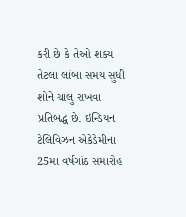કરી છે કે તેઓ શક્ય તેટલા લાંબા સમય સુધી શોને ચાલુ રાખવા પ્રતિબદ્ધ છે. ઇન્ડિયન ટેલિવિઝન એકેડેમીના 25મા વર્ષગાંઠ સમારોહ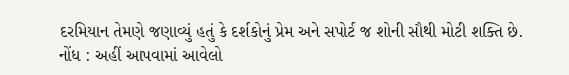દરમિયાન તેમણે જણાવ્યું હતું કે દર્શકોનું પ્રેમ અને સપોર્ટ જ શોની સૌથી મોટી શક્તિ છે.
નોંધ : અહીં આપવામાં આવેલો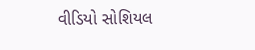વીડિયો સોશિયલ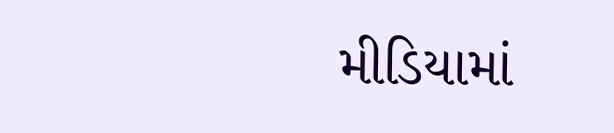મીડિયામાં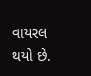વાયરલ થયો છે.